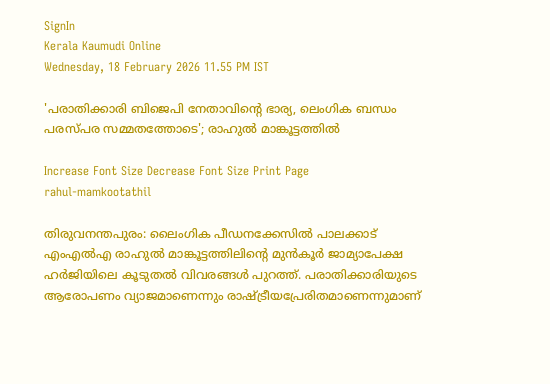SignIn
Kerala Kaumudi Online
Wednesday, 18 February 2026 11.55 PM IST

'പരാതിക്കാരി ബിജെപി നേതാവിന്റെ ഭാര്യ, ലെംഗിക ബന്ധം പരസ്‌പര സമ്മതത്തോടെ'; രാഹുൽ മാങ്കൂട്ടത്തിൽ

Increase Font Size Decrease Font Size Print Page
rahul-mamkootathil

തിരുവനന്തപുരം: ലൈംഗിക പീഡനക്കേസിൽ പാലക്കാട് എംഎൽഎ രാഹുൽ മാങ്കൂട്ടത്തിലിന്റെ മുൻകൂർ ജാമ്യാപേക്ഷ ഹർജിയിലെ കൂടുതൽ വിവരങ്ങൾ പുറത്ത്. പരാതിക്കാരിയുടെ ആരോപണം വ്യാജമാണെന്നും രാഷ്ട്രീയപ്രേരിതമാണെന്നുമാണ്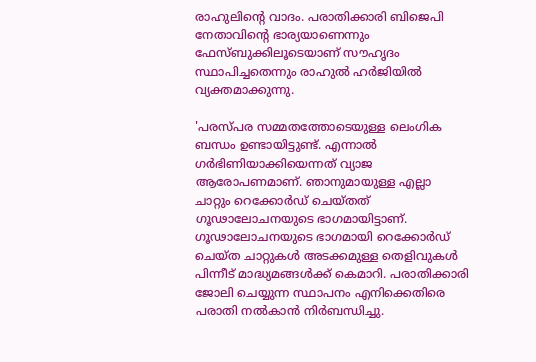രാഹുലിന്റെ വാദം. പരാതിക്കാരി ബിജെപി നേതാവിന്റെ ഭാര്യയാണെന്നും ഫേസ്ബുക്കിലൂടെയാണ് സൗഹൃദം സ്ഥാപിച്ചതെന്നും രാഹുൽ ഹർജിയിൽ വ്യക്തമാക്കുന്നു.

'പരസ്പര സമ്മതത്തോടെയുള്ള ലെംഗിക ബന്ധം ഉണ്ടായിട്ടുണ്ട്. എന്നാൽ ഗർഭിണിയാക്കിയെന്നത് വ്യാജ ആരോപണമാണ്. ഞാനുമായുള്ള എല്ലാ ചാറ്റും റെക്കോർഡ് ചെയ്തത് ഗൂഢാലോചനയുടെ ഭാഗമായിട്ടാണ്. ഗൂഢാലോചനയുടെ ഭാഗമായി റെക്കോർഡ് ചെയ്ത ചാറ്റുകൾ അടക്കമുള്ള തെളിവുകൾ പിന്നീട് മാദ്ധ്യമങ്ങൾക്ക് കെമാറി. പരാതിക്കാരി ജോലി ചെയ്യുന്ന സ്ഥാപനം എനിക്കെതിരെ പരാതി നൽകാൻ നിർബന്ധിച്ചു.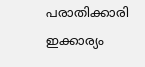പരാതിക്കാരി ഇക്കാര്യം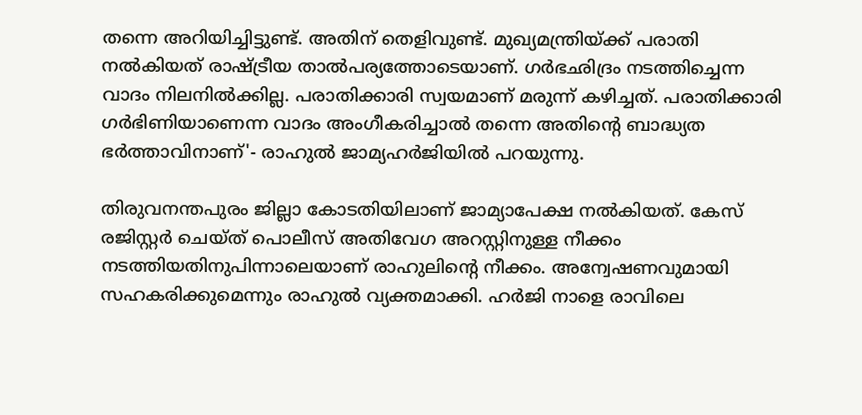തന്നെ അറിയിച്ചിട്ടുണ്ട്. അതിന് തെളിവുണ്ട്. മുഖ്യമന്ത്രിയ്ക്ക് പരാതി നൽകിയത് രാഷ്ട്രീയ താൽപര്യത്തോടെയാണ്. ഗർഭഛിദ്രം നടത്തിച്ചെന്ന വാദം നിലനിൽക്കില്ല. പരാതിക്കാരി സ്വയമാണ് മരുന്ന് കഴിച്ചത്. പരാതിക്കാരി ഗർഭിണിയാണെന്ന വാദം അംഗീകരിച്ചാൽ തന്നെ അതിന്റെ ബാദ്ധ്യത ഭർത്താവിനാണ്'- രാഹുൽ ജാമ്യഹർജിയിൽ പറയുന്നു.

തിരുവനന്തപുരം ജില്ലാ കോടതിയിലാണ് ജാമ്യാപേക്ഷ നൽകിയത്. കേസ് രജിസ്റ്റർ ചെയ്ത് പൊലീസ് അതിവേഗ അറസ്റ്റിനുള്ള നീക്കം നടത്തിയതിനുപിന്നാലെയാണ് രാഹുലിന്റെ നീക്കം. അന്വേഷണവുമായി സഹകരിക്കുമെന്നും രാഹുൽ വ്യക്തമാക്കി. ഹർജി നാളെ രാവിലെ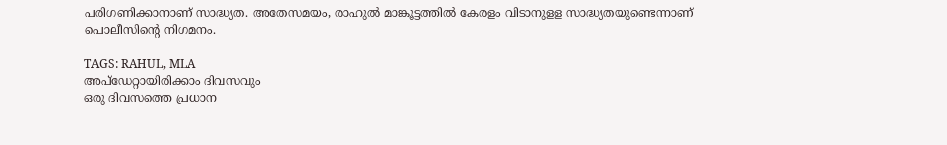പരിഗണിക്കാനാണ് സാദ്ധ്യത. അതേസമയം, രാഹുൽ മാങ്കൂട്ടത്തിൽ കേരളം വിടാനുളള സാദ്ധ്യതയുണ്ടെന്നാണ് പൊലീസിന്റെ നിഗമനം.

TAGS: RAHUL, MLA
അപ്ഡേറ്റായിരിക്കാം ദിവസവും
ഒരു ദിവസത്തെ പ്രധാന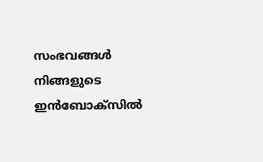സംഭവങ്ങൾ നിങ്ങളുടെ ഇൻബോക്സിൽ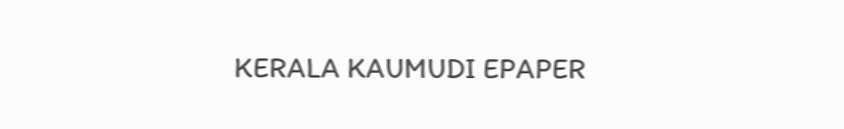KERALA KAUMUDI EPAPER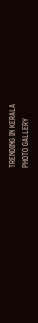TRENDING IN KERALA
PHOTO GALLERY